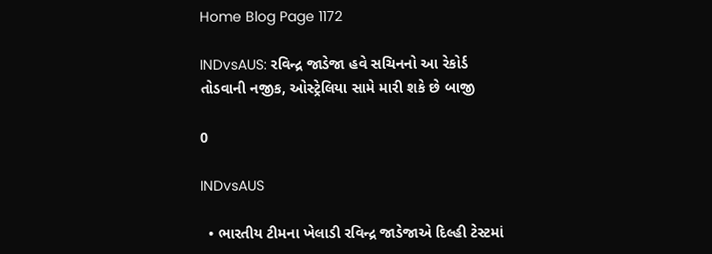Home Blog Page 1172

INDvsAUS: રવિન્દ્ર જાડેજા હવે સચિનનો આ રેકોર્ડ તોડવાની નજીક, ઓસ્ટ્રેલિયા સામે મારી શકે છે બાજી

0

INDvsAUS

  • ભારતીય ટીમના ખેલાડી રવિન્દ્ર જાડેજાએ દિલ્હી ટેસ્ટમાં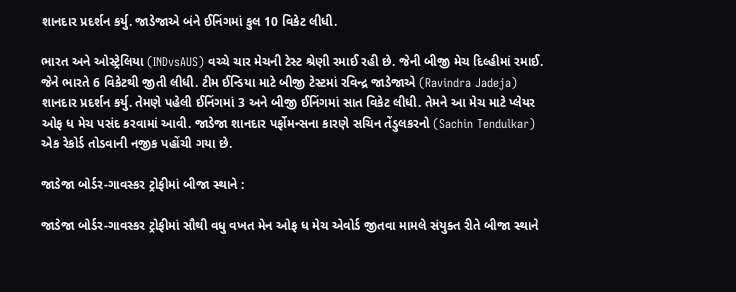શાનદાર પ્રદર્શન કર્યુ. જાડેજાએ બંને ઈનિંગમાં કુલ 10 વિકેટ લીધી.

ભારત અને ઓસ્ટ્રેલિયા (INDvsAUS) વચ્ચે ચાર મેચની ટેસ્ટ શ્રેણી રમાઈ રહી છે. જેની બીજી મેચ દિલ્હીમાં રમાઈ. જેને ભારતે 6 વિકેટથી જીતી લીધી. ટીમ ઈન્ડિયા માટે બીજી ટેસ્ટમાં રવિન્દ્ર જાડેજાએ (Ravindra Jadeja) શાનદાર પ્રદર્શન કર્યુ. તેમણે પહેલી ઈનિંગમાં 3 અને બીજી ઈનિંગમાં સાત વિકેટ લીધી. તેમને આ મેચ માટે પ્લેયર ઓફ ધ મેચ પસંદ કરવામાં આવી. જાડેજા શાનદાર પર્ફોમન્સના કારણે સચિન તેંડુલકરનો (Sachin Tendulkar) એક રેકોર્ડ તોડવાની નજીક પહોંચી ગયા છે.

જાડેજા બોર્ડર-ગાવસ્કર ટ્રોફીમાં બીજા સ્થાને :

જાડેજા બોર્ડર-ગાવસ્કર ટ્રોફીમાં સૌથી વધુ વખત મેન ઓફ ધ મેચ એવોર્ડ જીતવા મામલે સંયુક્ત રીતે બીજા સ્થાને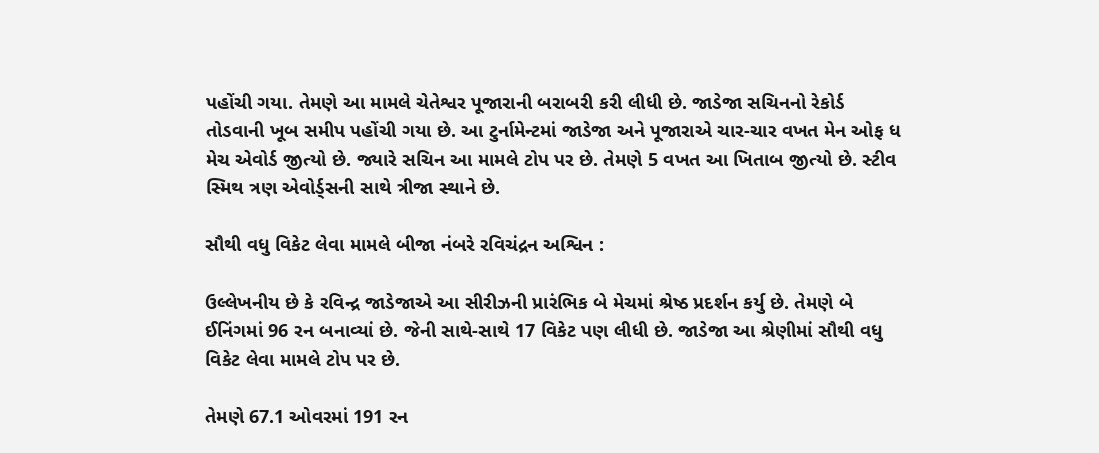પહોંચી ગયા. તેમણે આ મામલે ચેતેશ્વર પૂજારાની બરાબરી કરી લીધી છે. જાડેજા સચિનનો રેકોર્ડ તોડવાની ખૂબ સમીપ પહોંચી ગયા છે. આ ટુર્નામેન્ટમાં જાડેજા અને પૂજારાએ ચાર-ચાર વખત મેન ઓફ ધ મેચ એવોર્ડ જીત્યો છે. જ્યારે સચિન આ મામલે ટોપ પર છે. તેમણે 5 વખત આ ખિતાબ જીત્યો છે. સ્ટીવ સ્મિથ ત્રણ એવોર્ડ્સની સાથે ત્રીજા સ્થાને છે.

સૌથી વધુ વિકેટ લેવા મામલે બીજા નંબરે રવિચંદ્રન અશ્વિન :

ઉલ્લેખનીય છે કે રવિન્દ્ર જાડેજાએ આ સીરીઝની પ્રારંભિક બે મેચમાં શ્રેષ્ઠ પ્રદર્શન કર્યુ છે. તેમણે બે ઈનિંગમાં 96 રન બનાવ્યાં છે. જેની સાથે-સાથે 17 વિકેટ પણ લીધી છે. જાડેજા આ શ્રેણીમાં સૌથી વધુ વિકેટ લેવા મામલે ટોપ પર છે.

તેમણે 67.1 ઓવરમાં 191 રન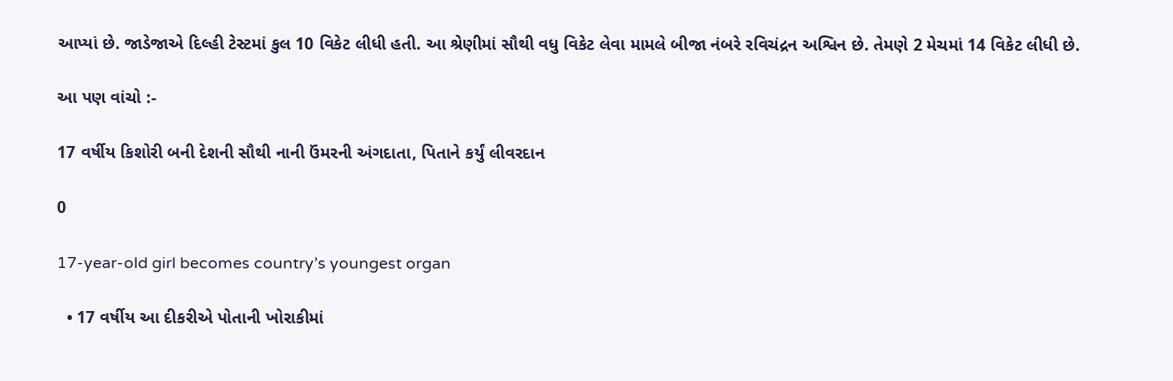આપ્યાં છે. જાડેજાએ દિલ્હી ટેસ્ટમાં કુલ 10 વિકેટ લીધી હતી. આ શ્રેણીમાં સૌથી વધુ વિકેટ લેવા મામલે બીજા નંબરે રવિચંદ્રન અશ્વિન છે. તેમણે 2 મેચમાં 14 વિકેટ લીધી છે.

આ પણ વાંચો :-

17 વર્ષીય કિશોરી બની દેશની સૌથી નાની ઉંમરની અંગદાતા, પિતાને કર્યું લીવરદાન

0

17-year-old girl becomes country’s youngest organ

  • 17 વર્ષીય આ દીકરીએ પોતાની ખોરાકીમાં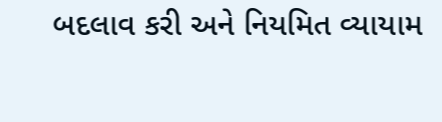બદલાવ કરી અને નિયમિત વ્યાયામ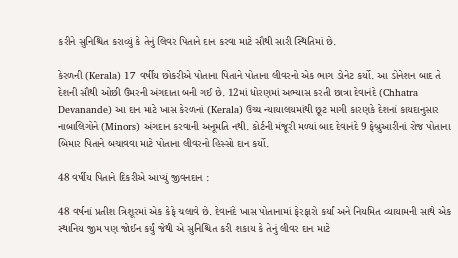કરીને સુનિશ્ચિત કરાવ્યું કે તેનું લિવર પિતાને દાન કરવા માટે સૌથી સારી સ્થિતિમાં છે.

કેરળની (Kerala) 17 વર્ષીય છોકરીએ પોતાના પિતાને પોતાના લીવરનો એક ભાગ ડોનેટ કર્યો. આ ડોનેશન બાદ તે દેશની સૌથી ઓછી ઉંમરની અંગદાતા બની ગઈ છે. 12માં ધોરણમાં અભ્યાસ કરતી છાત્રા દેવાનંદે (Chhatra Devanande) આ દાન માટે ખાસ કેરળનાં (Kerala) ઉચ્ચ ન્યાયાલયમાંથી છૂટ માગી કારણકે દેશનાં કાયદાનુસાર નાબાલિગોને (Minors) અંગદાન કરવાની અનૂમતિ નથી. કોર્ટની મંજૂરી મળ્યાં બાદ દેવાનંદે 9 ફેબ્રુઆરીનાં રોજ પોતાના બિમાર પિતાને બચાવવા માટે પોતાના લીવરનો હિસ્સો દાન કર્યો.

48 વર્ષીય પિતાને દિકરીએ આપ્યું જીવનદાન :

48 વર્ષનાં પ્રતીશ ત્રિશૂરમાં એક કેફે ચલાવે છે. દેવાનંદે ખાસ પોતાનામાં ફેરફારો કર્યાં અને નિયમિત વ્યાયામની સાથે એક સ્થાનિય જીમ પણ જોઈન કર્યું જેથી એ સુનિશ્ચિત કરી શકાય કે તેનું લીવર દાન માટે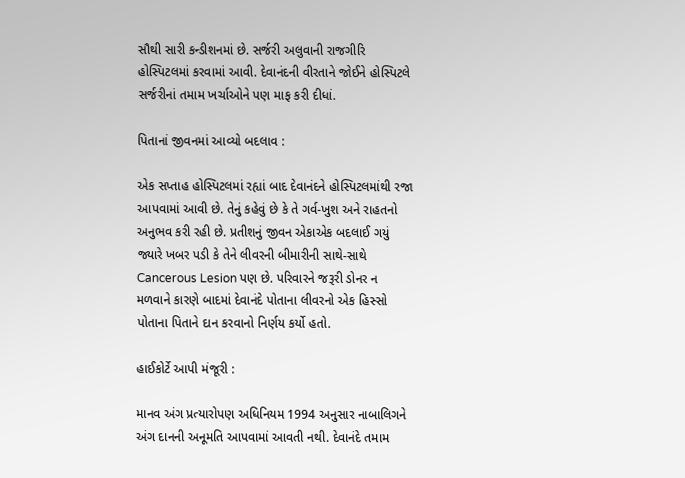સૌથી સારી કન્ડીશનમાં છે. સર્જરી અલુવાની રાજગીરિ હોસ્પિટલમાં કરવામાં આવી. દેવાનંદની વીરતાને જોઈને હોસ્પિટલે સર્જરીનાં તમામ ખર્ચાઓને પણ માફ કરી દીધાં.

પિતાનાં જીવનમાં આવ્યો બદલાવ :

એક સપ્તાહ હોસ્પિટલમાં રહ્યાં બાદ દેવાનંદને હોસ્પિટલમાંથી રજા આપવામાં આવી છે. તેનું કહેવું છે કે તે ગર્વ-ખુશ અને રાહતનો અનુભવ કરી રહી છે. પ્રતીશનું જીવન એકાએક બદલાઈ ગયું જ્યારે ખબર પડી કે તેને લીવરની બીમારીની સાથે-સાથે Cancerous Lesion પણ છે. પરિવારને જરૂરી ડોનર ન મળવાને કારણે બાદમાં દેવાનંદે પોતાના લીવરનો એક હિસ્સો પોતાના પિતાને દાન કરવાનો નિર્ણય કર્યો હતો.

હાઈકોર્ટે આપી મંજૂરી :

માનવ અંગ પ્રત્યારોપણ અધિનિયમ 1994 અનુસાર નાબાલિગને અંગ દાનની અનૂમતિ આપવામાં આવતી નથી. દેવાનંદે તમામ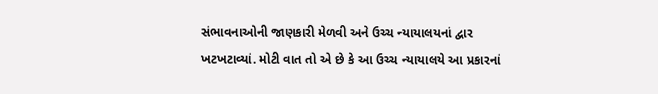સંભાવનાઓની જાણકારી મેળવી અને ઉચ્ચ ન્યાયાલયનાં દ્વાર ખટખટાવ્યાં. મોટી વાત તો એ છે કે આ ઉચ્ચ ન્યાયાલયે આ પ્રકારનાં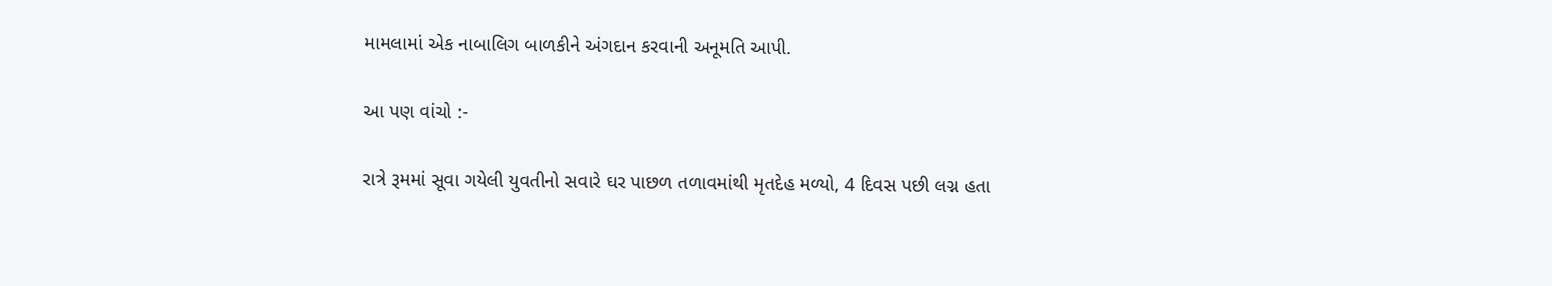મામલામાં એક નાબાલિગ બાળકીને અંગદાન કરવાની અનૂમતિ આપી.

આ પણ વાંચો :-

રાત્રે રૂમમાં સૂવા ગયેલી યુવતીનો સવારે ઘર પાછળ તળાવમાંથી મૃતદેહ મળ્યો, 4 દિવસ પછી લગ્ન હતા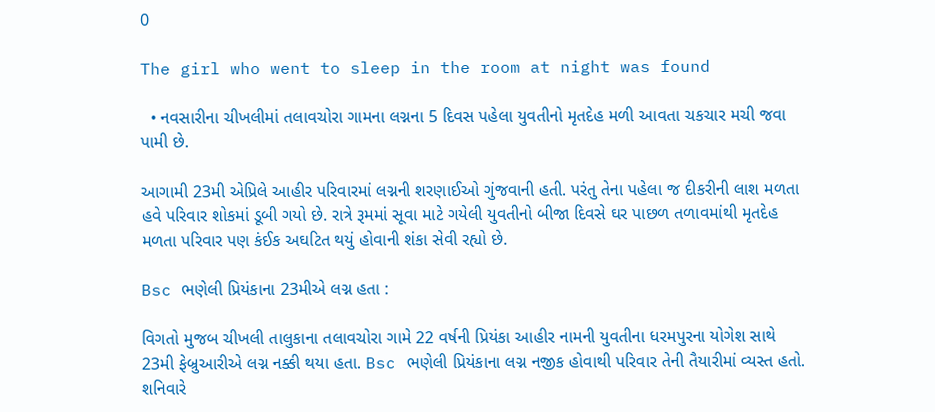0

The girl who went to sleep in the room at night was found

  • નવસારીના ચીખલીમાં તલાવચોરા ગામના લગ્નના 5 દિવસ પહેલા યુવતીનો મૃતદેહ મળી આવતા ચકચાર મચી જવા પામી છે.

આગામી 23મી એપ્રિલે આહીર પરિવારમાં લગ્નની શરણાઈઓ ગુંજવાની હતી. પરંતુ તેના પહેલા જ દીકરીની લાશ મળતા હવે પરિવાર શોકમાં ડૂબી ગયો છે. રાત્રે રૂમમાં સૂવા માટે ગયેલી યુવતીનો બીજા દિવસે ઘર પાછળ તળાવમાંથી મૃતદેહ મળતા પરિવાર પણ કંઈક અઘટિત થયું હોવાની શંકા સેવી રહ્યો છે.

Bsc ભણેલી પ્રિયંકાના 23મીએ લગ્ન હતા :

વિગતો મુજબ ચીખલી તાલુકાના તલાવચોરા ગામે 22 વર્ષની પ્રિયંકા આહીર નામની યુવતીના ધરમપુરના યોગેશ સાથે 23મી ફેબ્રુઆરીએ લગ્ન નક્કી થયા હતા. Bsc ભણેલી પ્રિયંકાના લગ્ન નજીક હોવાથી પરિવાર તેની તૈયારીમાં વ્યસ્ત હતો. શનિવારે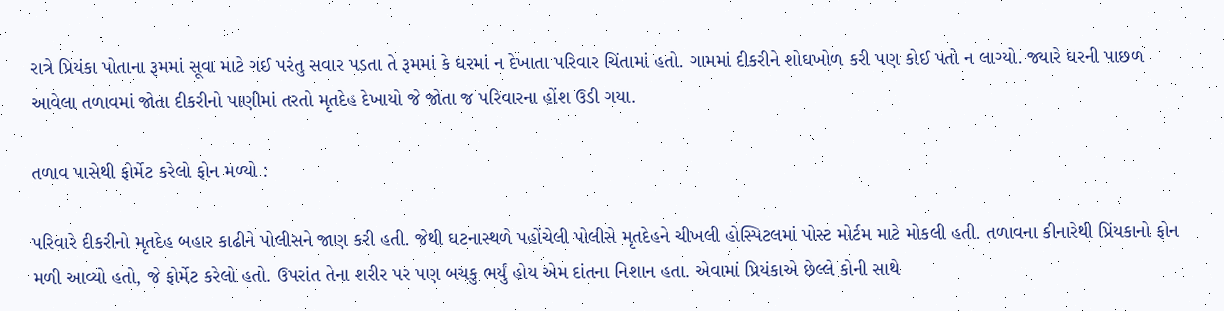રાત્રે પ્રિયંકા પોતાના રૂમમાં સૂવા માટે ગઈ પરંતુ સવાર પડતા તે રૂમમાં કે ઘરમાં ન દેખાતા પરિવાર ચિંતામાં હતો. ગામમાં દીકરીને શોઘખોળ કરી પણ કોઈ પતો ન લાગ્યો. જ્યારે ઘરની પાછળ આવેલા તળાવમાં જોતા દીકરીનો પાણીમાં તરતો મૃતદેહ દેખાયો જે જોતા જ પરિવારના હોંશ ઉડી ગયા.

તળાવ પાસેથી ફોર્મેટ કરેલો ફોન મળ્યો :

પરિવારે દીકરીનો મૃતદેહ બહાર કાઢીને પોલીસને જાણ કરી હતી. જેથી ઘટનાસ્થળે પહોંચેલી પોલીસે મૃતદેહને ચીખલી હોસ્પિટલમાં પોસ્ટ મોર્ટમ માટે મોકલી હતી. તળાવના કીનારેથી પ્રિંયકાનો ફોન મળી આવ્યો હતો, જે ફોર્મેટ કરેલો હતો. ઉપરાંત તેના શરીર પર પણ બચકુ ભર્યું હોય એમ દાંતના નિશાન હતા. એવામાં પ્રિયંકાએ છેલ્લે કોની સાથે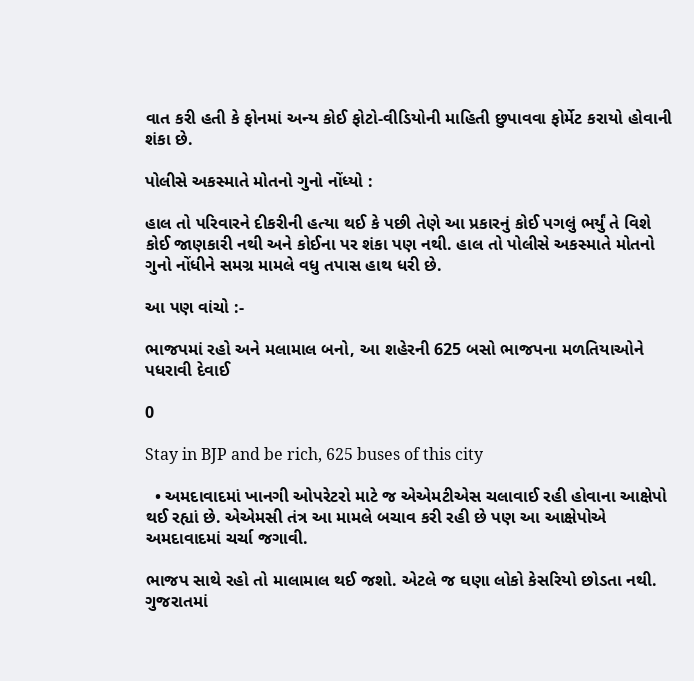વાત કરી હતી કે ફોનમાં અન્ય કોઈ ફોટો-વીડિયોની માહિતી છુપાવવા ફોર્મેટ કરાયો હોવાની શંકા છે.

પોલીસે અકસ્માતે મોતનો ગુનો નોંધ્યો :

હાલ તો પરિવારને દીકરીની હત્યા થઈ કે પછી તેણે આ પ્રકારનું કોઈ પગલું ભર્યું તે વિશે કોઈ જાણકારી નથી અને કોઈના પર શંકા પણ નથી. હાલ તો પોલીસે અકસ્માતે મોતનો ગુનો નોંધીને સમગ્ર મામલે વધુ તપાસ હાથ ધરી છે.

આ પણ વાંચો :-

ભાજપમાં રહો અને મલામાલ બનો, આ શહેરની 625 બસો ભાજપના મળતિયાઓને પધરાવી દેવાઈ

0

Stay in BJP and be rich, 625 buses of this city

  • અમદાવાદમાં ખાનગી ઓપરેટરો માટે જ એએમટીએસ ચલાવાઈ રહી હોવાના આક્ષેપો થઈ રહ્યાં છે. એએમસી તંત્ર આ મામલે બચાવ કરી રહી છે પણ આ આક્ષેપોએ અમદાવાદમાં ચર્ચા જગાવી.

ભાજપ સાથે રહો તો માલામાલ થઈ જશો. એટલે જ ઘણા લોકો કેસરિયો છોડતા નથી. ગુજરાતમાં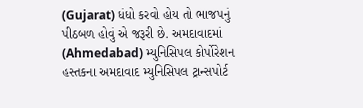(Gujarat) ધંધો કરવો હોય તો ભાજપનું પીઠબળ હોવું એ જરૂરી છે. અમદાવાદમાં (Ahmedabad) મ્યુનિસિપલ કોર્પોરેશન હસ્તકના અમદાવાદ મ્યુનિસિપલ ટ્રાન્સપોર્ટ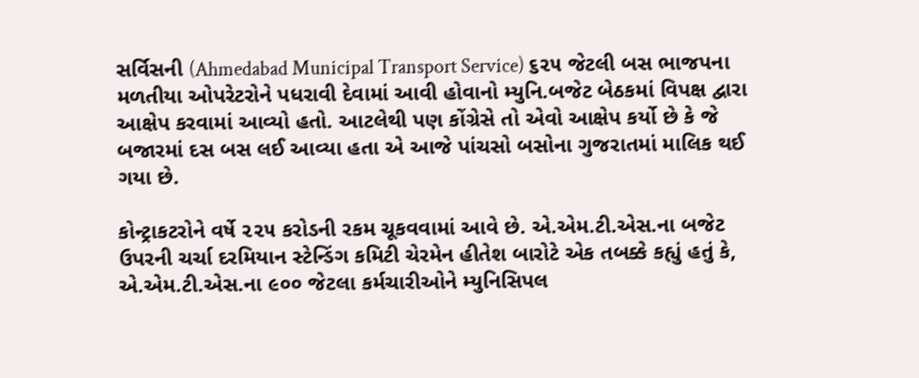સર્વિસની (Ahmedabad Municipal Transport Service) ૬૨૫ જેટલી બસ ભાજપના મળતીયા ઓપરેટરોને પધરાવી દેવામાં આવી હોવાનો મ્યુનિ.બજેટ બેઠકમાં વિપક્ષ દ્વારા આક્ષેપ કરવામાં આવ્યો હતો. આટલેથી પણ કોંગ્રેસે તો એવો આક્ષેપ કર્યો છે કે જે બજારમાં દસ બસ લઈ આવ્યા હતા એ આજે પાંચસો બસોના ગુજરાતમાં માલિક થઈ ગયા છે.

કોન્ટ્રાકટરોને વર્ષે ૨૨૫ કરોડની રકમ ચૂકવવામાં આવે છે. એ.એમ.ટી.એસ.ના બજેટ ઉપરની ચર્ચા દરમિયાન સ્ટેન્ડિંગ કમિટી ચેરમેન હીતેશ બારોટે એક તબક્કે કહ્યું હતું કે, એ.એમ.ટી.એસ.ના ૯૦૦ જેટલા કર્મચારીઓને મ્યુનિસિપલ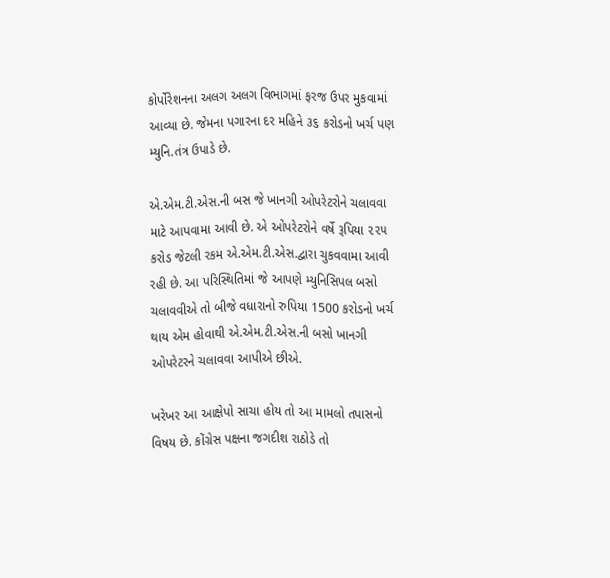કોર્પોરેશનના અલગ અલગ વિભાગમાં ફરજ ઉપર મુકવામાં આવ્યા છે. જેમના પગારના દર મહિને ૩૬ કરોડનો ખર્ચ પણ મ્યુનિ.તંત્ર ઉપાડે છે.

એ.એમ.ટી.એસ.ની બસ જે ખાનગી ઓપરેટરોને ચલાવવા માટે આપવામા આવી છે. એ ઓપરેટરોને વર્ષે રૂપિયા ૨૨૫ કરોડ જેટલી રકમ એ.એમ.ટી.એસ.દ્વારા ચુકવવામા આવી રહી છે. આ પરિસ્થિતિમાં જે આપણે મ્યુનિસિપલ બસો ચલાવવીએ તો બીજે વધારાનો રુપિયા 1500 કરોડનો ખર્ચ થાય એમ હોવાથી એ.એમ.ટી.એસ.ની બસો ખાનગી ઓપરેટરને ચલાવવા આપીએ છીએ.

ખરેખર આ આક્ષેપો સાચા હોય તો આ મામલો તપાસનો વિષય છે. કોંગ્રેસ પક્ષના જગદીશ રાઠોડે તો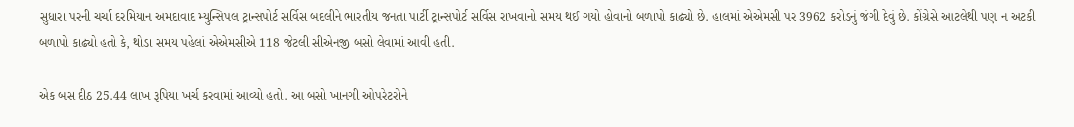સુધારા પરની ચર્ચા દરમિયાન અમદાવાદ મ્યુન્સિપલ ટ્રાન્સપોર્ટ સર્વિસ બદલીને ભારતીય જનતા પાર્ટી ટ્રાન્સપોર્ટ સર્વિસ રાખવાનો સમય થઈ ગયો હોવાનો બળાપો કાઢ્યો છે. હાલમાં એએમસી પર 3962 કરોડનું જંગી દેવું છે. કોંગ્રેસે આટલેથી પણ ન અટકી બળાપો કાઢ્યો હતો કે, થોડા સમય પહેલાં એએમસીએ 118 જેટલી સીએનજી બસો લેવામાં આવી હતી.

એક બસ દીઠ 25.44 લાખ રૂપિયા ખર્ચ કરવામાં આવ્યો હતો. આ બસો ખાનગી ઓપરેટરોને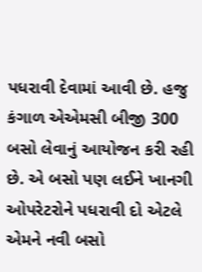પધરાવી દેવામાં આવી છે. હજુ કંગાળ એએમસી બીજી 300 બસો લેવાનું આયોજન કરી રહી છે. એ બસો પણ લઈને ખાનગી ઓપરેટરોને પધરાવી દો એટલે એમને નવી બસો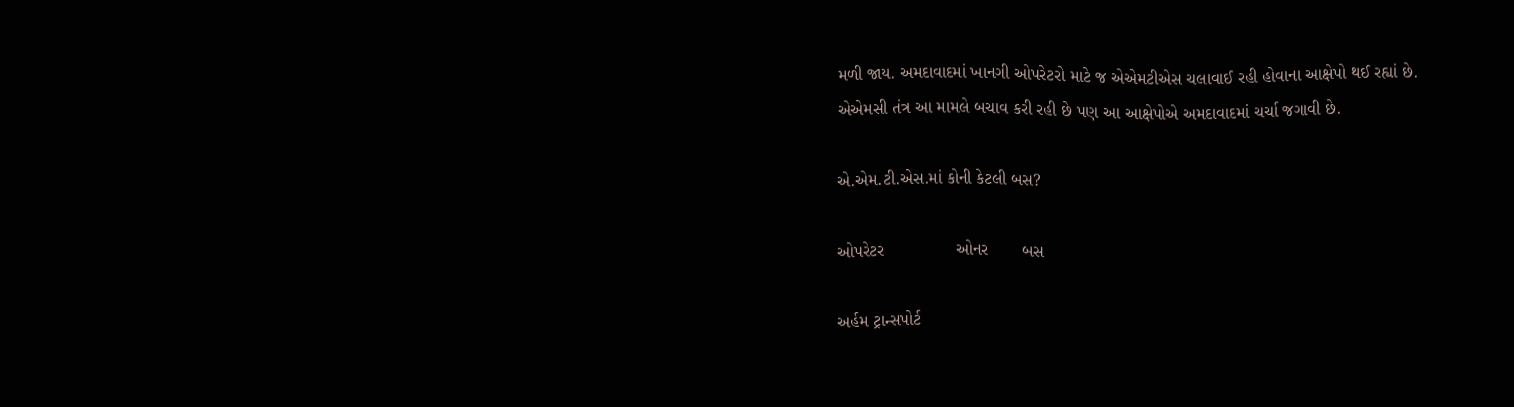મળી જાય. અમદાવાદમાં ખાનગી ઓપરેટરો માટે જ એએમટીએસ ચલાવાઈ રહી હોવાના આક્ષેપો થઈ રહ્યાં છે. એએમસી તંત્ર આ મામલે બચાવ કરી રહી છે પણ આ આક્ષેપોએ અમદાવાદમાં ચર્ચા જગાવી છે.

એ.એમ.ટી.એસ.માં કોની કેટલી બસ?

ઓપરેટર               ઓનર       બસ

અર્હમ ટ્રાન્સપોર્ટ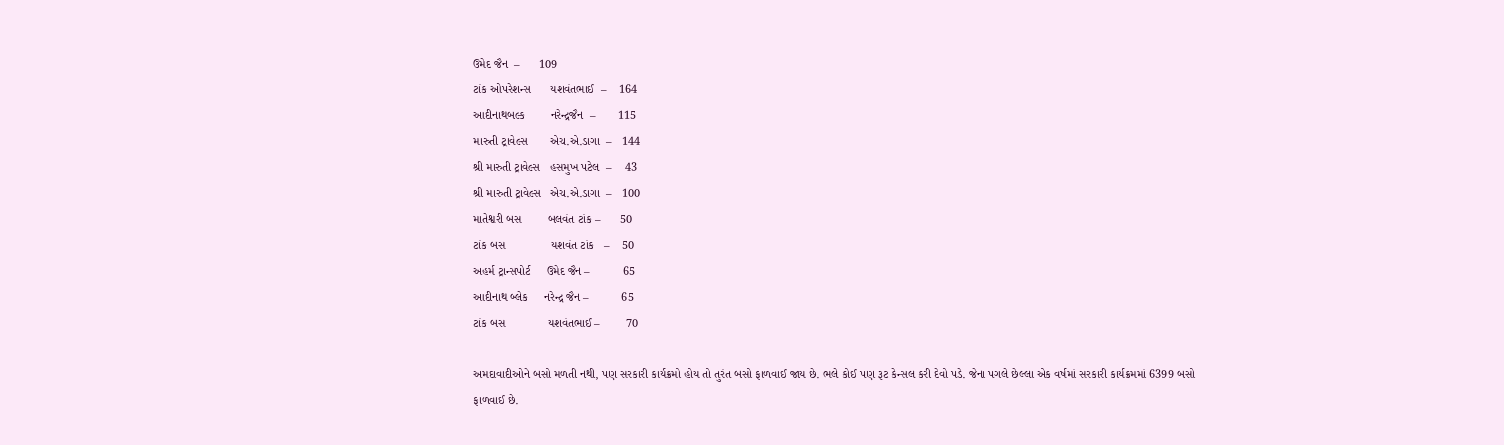ઉમેદ જૈન  –      109
ટાંક ઓપરેશન્સ      યશવંતભાઈ  –    164
આદીનાથબલ્ક        નરેન્દ્રજૈન  –       115
મારુતી ટ્રાવેલ્સ       એચ.એ.ડાગા  –   144
શ્રી મારુતી ટ્રાવેલ્સ   હસમુખ પટેલ  –    43
શ્રી મારુતી ટ્રાવેલ્સ   એચ.એ.ડાગા  –   100
માતેશ્વરી બસ        બલવંત ટાંક –      50
ટાંક બસ              યશવંત ટાંક   –    50
અહર્મ ટ્રાન્સપોર્ટ     ઉમેદ જૈન –          65
આદીનાથ બ્લેક     નરેન્દ્ર જૈન –          65
ટાંક બસ             યશવંતભાઈ –        70

અમદાવાદીઓને બસો મળતી નથી, પણ સરકારી કાર્યક્રમો હોય તો તુરંત બસો ફાળવાઈ જાય છે. ભલે કોઈ પણ રૂટ કેન્સલ કરી દેવો પડે. જેના પગલે છેલ્લા એક વર્ષમાં સરકારી કાર્યક્રમમાં 6399 બસો ફાળવાઈ છે.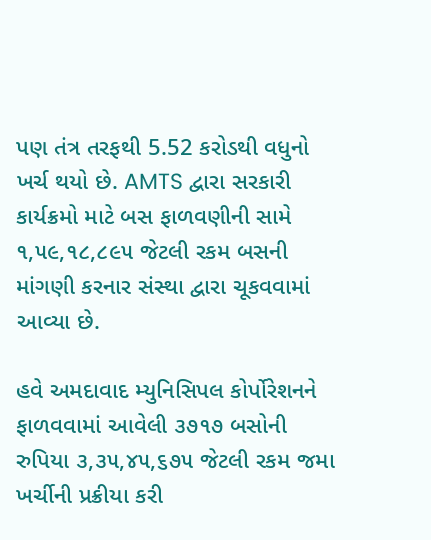પણ તંત્ર તરફથી 5.52 કરોડથી વધુનો ખર્ચ થયો છે. AMTS દ્વારા સરકારી કાર્યક્રમો માટે બસ ફાળવણીની સામે ૧,૫૯,૧૮,૮૯૫ જેટલી રકમ બસની માંગણી કરનાર સંસ્થા દ્વારા ચૂકવવામાં આવ્યા છે.

હવે અમદાવાદ મ્યુનિસિપલ કોર્પોરેશનને ફાળવવામાં આવેલી ૩૭૧૭ બસોની રુપિયા ૩,૩૫,૪૫,૬૭૫ જેટલી રકમ જમા ખર્ચીની પ્રક્રીયા કરી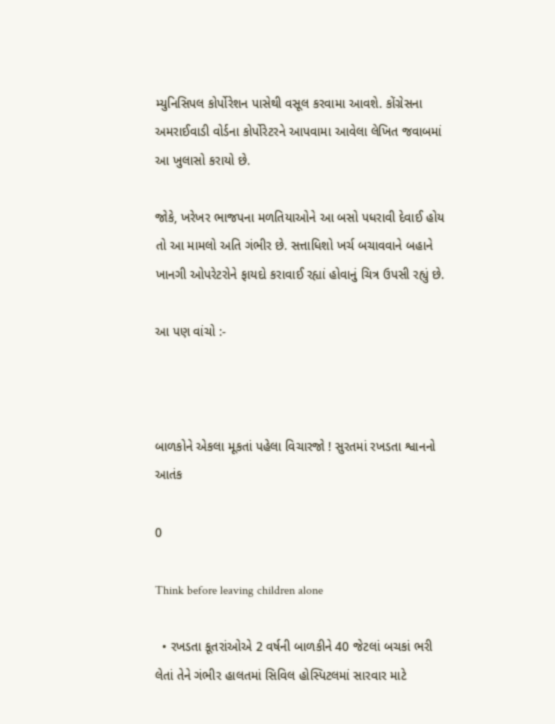મ્યુનિસિપલ કોર્પોરેશન પાસેથી વસૂલ કરવામા આવશે. કોંગ્રેસના અમરાઈવાડી વોર્ડના કોર્પોરેટરને આપવામા આવેલા લેખિત જવાબમાં આ ખુલાસો કરાયો છે.

જોકે, ખરેખર ભાજપના મળતિયાઓને આ બસો પધરાવી દેવાઈ હોય તો આ મામલો અતિ ગંભીર છે. સત્તાધિશો ખર્ચ બચાવવાને બહાને ખાનગી ઓપરેટરોને ફાયદો કરાવાઈ રહ્યાં હોવાનું ચિત્ર ઉપસી રહ્યું છે.

આ પણ વાંચો :-



બાળકોને એકલા મૂકતાં પહેલા વિચારજો ! સુરતમાં રખડતા શ્વાનનો આતંક

0

Think before leaving children alone

  • રખડતા કૂતરાંઓએ 2 વર્ષની બાળકીને 40 જેટલાં બચકાં ભરી લેતાં તેને ગંભીર હાલતમાં સિવિલ હોસ્પિટલમાં સારવાર માટે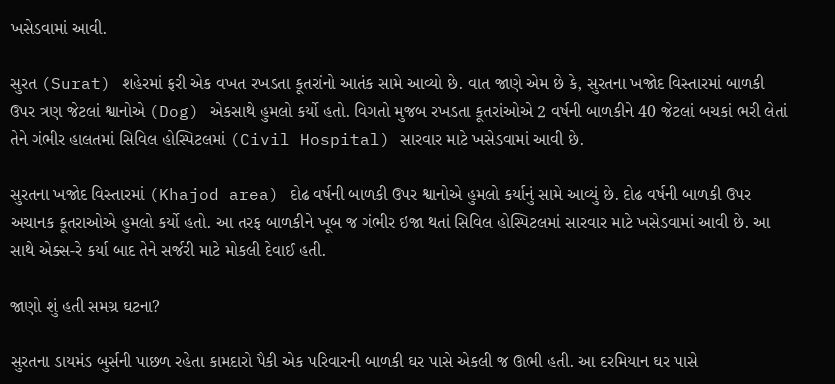ખસેડવામાં આવી.

સુરત (Surat) શહેરમાં ફરી એક વખત રખડતા કૂતરાંનો આતંક સામે આવ્યો છે. વાત જાણે એમ છે કે, સુરતના ખજોદ વિસ્તારમાં બાળકી ઉપર ત્રણ જેટલાં શ્વાનોએ (Dog) એકસાથે હુમલો કર્યો હતો. વિગતો મુજબ રખડતા કૂતરાંઓએ 2 વર્ષની બાળકીને 40 જેટલાં બચકાં ભરી લેતાં તેને ગંભીર હાલતમાં સિવિલ હોસ્પિટલમાં (Civil Hospital) સારવાર માટે ખસેડવામાં આવી છે.

સુરતના ખજોદ વિસ્તારમાં (Khajod area) દોઢ વર્ષની બાળકી ઉપર શ્વાનોએ હુમલો કર્યાનું સામે આવ્યું છે. દોઢ વર્ષની બાળકી ઉપર અચાનક કૂતરાઓએ હુમલો કર્યો હતો. આ તરફ બાળકીને ખૂબ જ ગંભીર ઇજા થતાં સિવિલ હોસ્પિટલમાં સારવાર માટે ખસેડવામાં આવી છે. આ સાથે એક્સ-રે કર્યા બાદ તેને સર્જરી માટે મોકલી દેવાઈ હતી.

જાણો શું હતી સમગ્ર ઘટના?

સુરતના ડાયમંડ બુર્સની પાછળ રહેતા કામદારો પૈકી એક પરિવારની બાળકી ઘર પાસે એકલી જ ઊભી હતી. આ દરમિયાન ઘર પાસે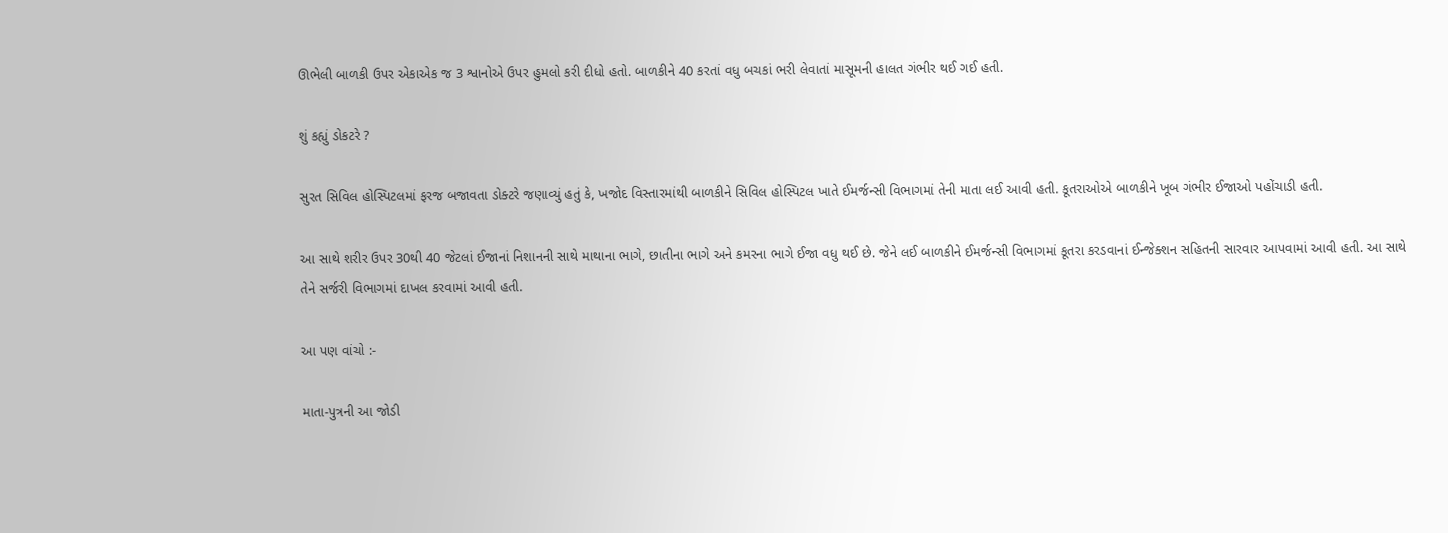ઊભેલી બાળકી ઉપર એકાએક જ 3 શ્વાનોએ ઉપર હુમલો કરી દીધો હતો. બાળકીને 40 કરતાં વધુ બચકાં ભરી લેવાતાં માસૂમની હાલત ગંભીર થઈ ગઈ હતી.

શું કહ્યું ડોકટરે ?

સુરત સિવિલ હોસ્પિટલમાં ફરજ બજાવતા ડોક્ટરે જણાવ્યું હતું કે, ખજોદ વિસ્તારમાંથી બાળકીને સિવિલ હોસ્પિટલ ખાતે ઈમર્જન્સી વિભાગમાં તેની માતા લઈ આવી હતી. કૂતરાઓએ બાળકીને ખૂબ ગંભીર ઈજાઓ પહોંચાડી હતી.

આ સાથે શરીર ઉપર 30થી 40 જેટલાં ઈજાનાં નિશાનની સાથે માથાના ભાગે, છાતીના ભાગે અને કમરના ભાગે ઈજા વધુ થઈ છે. જેને લઈ બાળકીને ઈમર્જન્સી વિભાગમાં કૂતરા કરડવાનાં ઈન્જેક્શન સહિતની સારવાર આપવામાં આવી હતી. આ સાથે તેને સર્જરી વિભાગમાં દાખલ કરવામાં આવી હતી.

આ પણ વાંચો :-

માતા-પુત્રની આ જોડી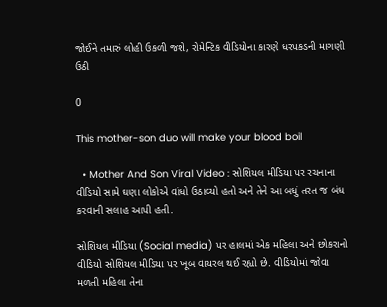જોઈને તમારું લોહી ઉકળી જશે, રોમેન્ટિક વીડિયોના કારણે ધરપકડની માગણી ઉઠી

0

This mother-son duo will make your blood boil

  • Mother And Son Viral Video : સોશિયલ મીડિયા પર રચનાના વીડિયો સામે ઘણા લોકોએ વાંધો ઉઠાવ્યો હતો અને તેને આ બધું તરત જ બંધ કરવાની સલાહ આપી હતી.

સોશિયલ મીડિયા (Social media) પર હાલમાં એક મહિલા અને છોકરાનો વીડિયો સોશિયલ મીડિયા પર ખૂબ વાયરલ થઈ રહ્યો છે. વીડિયોમાં જોવા મળતી મહિલા તેના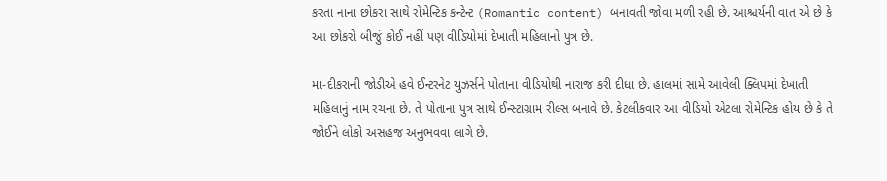કરતા નાના છોકરા સાથે રોમેન્ટિક કન્ટેન્ટ (Romantic content) બનાવતી જોવા મળી રહી છે. આશ્ચર્યની વાત એ છે કે આ છોકરો બીજું કોઈ નહીં પણ વીડિયોમાં દેખાતી મહિલાનો પુત્ર છે.

મા-દીકરાની જોડીએ હવે ઈન્ટરનેટ યુઝર્સને પોતાના વીડિયોથી નારાજ કરી દીધા છે. હાલમાં સામે આવેલી ક્લિપમાં દેખાતી મહિલાનું નામ રચના છે. તે પોતાના પુત્ર સાથે ઈન્સ્ટાગ્રામ રીલ્સ બનાવે છે. કેટલીકવાર આ વીડિયો એટલા રોમેન્ટિક હોય છે કે તે જોઈને લોકો અસહજ અનુભવવા લાગે છે.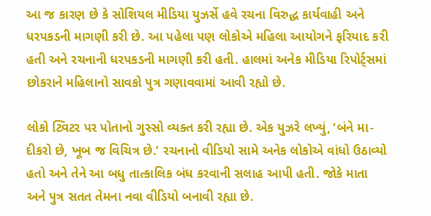આ જ કારણ છે કે સોશિયલ મીડિયા યુઝર્સે હવે રચના વિરુદ્ધ કાર્યવાહી અને ધરપકડની માગણી કરી છે. આ પહેલા પણ લોકોએ મહિલા આયોગને ફરિયાદ કરી હતી અને રચનાની ધરપકડની માગણી કરી હતી. હાલમાં અનેક મીડિયા રિપોર્ટ્સમાં છોકરાને મહિલાનો સાવકો પુત્ર ગણાવવામાં આવી રહ્યો છે.

લોકો ટ્વિટર પર પોતાનો ગુસ્સો વ્યક્ત કરી રહ્યા છે. એક યુઝરે લખ્યું, ‘બંને મા-દીકરો છે, ખૂબ જ વિચિત્ર છે.’ રચનાનો વીડિયો સામે અનેક લોકોએ વાંધો ઉઠાવ્યો હતો અને તેને આ બધુ તાત્કાલિક બંધ કરવાની સલાહ આપી હતી. જોકે માતા અને પુત્ર સતત તેમના નવા વીડિયો બનાવી રહ્યા છે.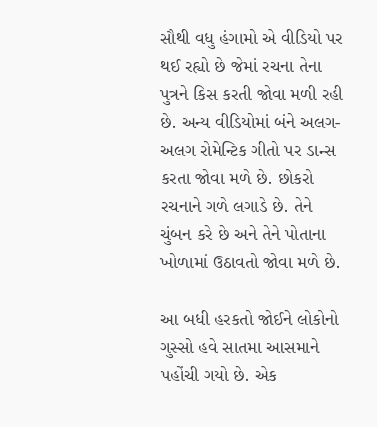સૌથી વધુ હંગામો એ વીડિયો પર થઈ રહ્યો છે જેમાં રચના તેના પુત્રને કિસ કરતી જોવા મળી રહી છે. અન્ય વીડિયોમાં બંને અલગ-અલગ રોમેન્ટિક ગીતો પર ડાન્સ કરતા જોવા મળે છે. છોકરો રચનાને ગળે લગાડે છે. તેને ચુંબન કરે છે અને તેને પોતાના ખોળામાં ઉઠાવતો જોવા મળે છે.

આ બધી હરકતો જોઈને લોકોનો ગુસ્સો હવે સાતમા આસમાને પહોંચી ગયો છે. એક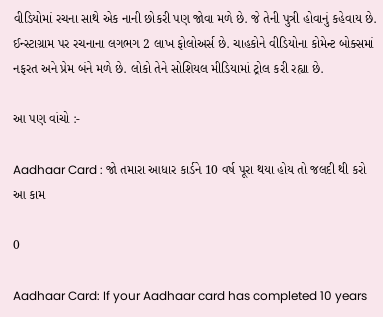વીડિયોમાં રચના સાથે એક નાની છોકરી પણ જોવા મળે છે. જે તેની પુત્રી હોવાનું કહેવાય છે. ઈન્સ્ટાગ્રામ પર રચનાના લગભગ 2 લાખ ફોલોઅર્સ છે. ચાહકોને વીડિયોના કોમેન્ટ બોક્સમાં નફરત અને પ્રેમ બંને મળે છે. લોકો તેને સોશિયલ મીડિયામાં ટ્રોલ કરી રહ્યા છે.

આ પણ વાંચો :-

Aadhaar Card : જો તમારા આધાર કાર્ડને 10 વર્ષ પૂરા થયા હોય તો જલદી થી કરો આ કામ

0

Aadhaar Card: If your Aadhaar card has completed 10 years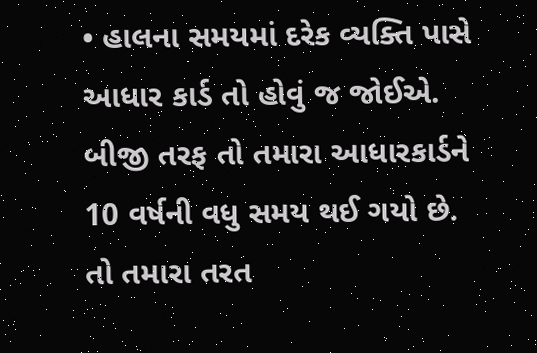• હાલના સમયમાં દરેક વ્યક્તિ પાસે આધાર કાર્ડ તો હોવું જ જોઈએ. બીજી તરફ તો તમારા આધારકાર્ડને 10 વર્ષની વધુ સમય થઈ ગયો છે. તો તમારા તરત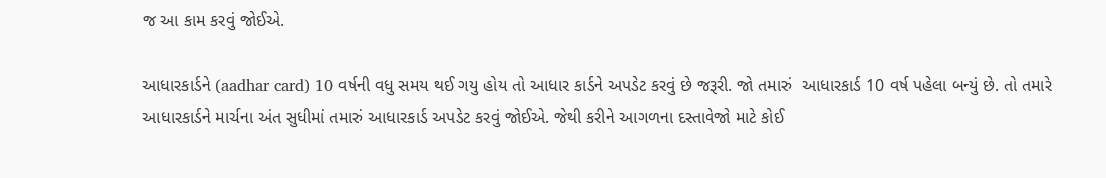જ આ કામ કરવું જોઈએ.

આધારકાર્ડને (aadhar card) 10 વર્ષની વધુ સમય થઈ ગયુ હોય તો આધાર કાર્ડને અપડેટ કરવું છે જરૂરી. જો તમારું  આધારકાર્ડ 10 વર્ષ પહેલા બન્યું છે. તો તમારે આધારકાર્ડને માર્ચના અંત સુધીમાં તમારું આધારકાર્ડ અપડેટ કરવું જોઈએ. જેથી કરીને આગળના દસ્તાવેજો માટે કોઈ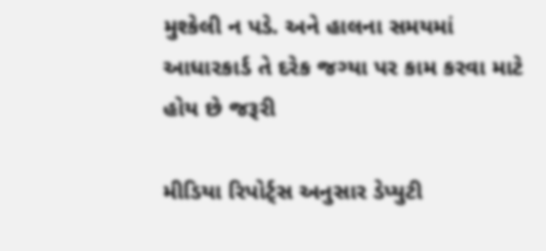મુશ્કેલી ન પડે. અને હાલના સમયમાં આધારકાર્ડ તે દરેક જગ્યા પર કામ કરવા માટે હોય છે જરૂરી

મીડિયા રિપોર્ટ્સ અનુસાર ડેપ્યુટી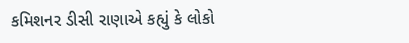કમિશનર ડીસી રાણાએ કહ્યું કે લોકો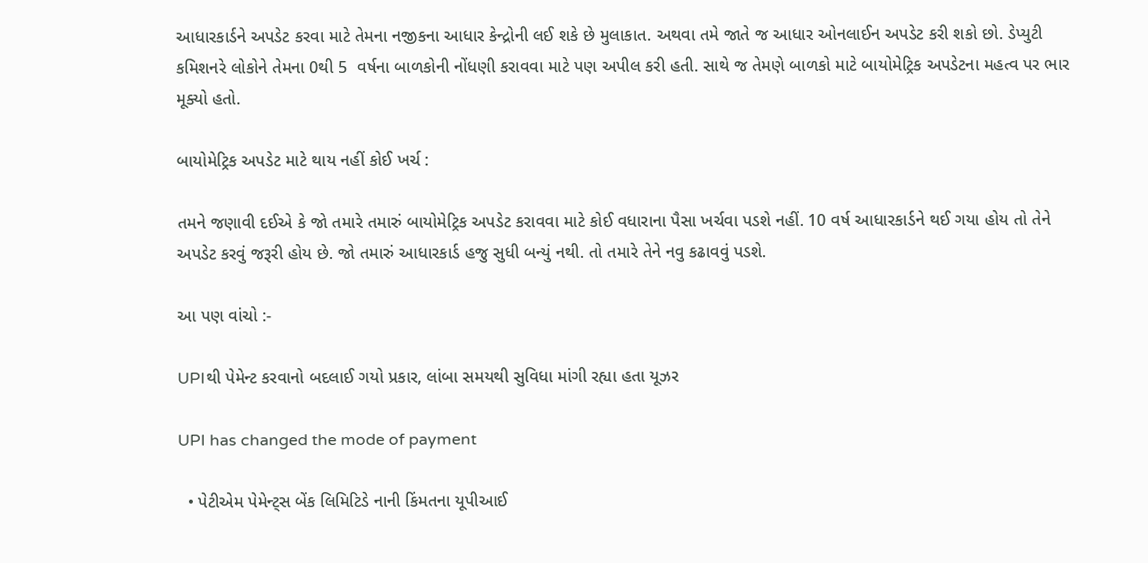આધારકાર્ડને અપડેટ કરવા માટે તેમના નજીકના આધાર કેન્દ્રોની લઈ શકે છે મુલાકાત. અથવા તમે જાતે જ આધાર ઓનલાઈન અપડેટ કરી શકો છો. ડેપ્યુટી કમિશનરે લોકોને તેમના 0થી 5  વર્ષના બાળકોની નોંધણી કરાવવા માટે પણ અપીલ કરી હતી. સાથે જ તેમણે બાળકો માટે બાયોમેટ્રિક અપડેટના મહત્વ પર ભાર મૂક્યો હતો.

બાયોમેટ્રિક અપડેટ માટે થાય નહીં કોઈ ખર્ચ :

તમને જણાવી દઈએ કે જો તમારે તમારું બાયોમેટ્રિક અપડેટ કરાવવા માટે કોઈ વધારાના પૈસા ખર્ચવા પડશે નહીં. 10 વર્ષ આધારકાર્ડને થઈ ગયા હોય તો તેને અપડેટ કરવું જરૂરી હોય છે. જો તમારું આધારકાર્ડ હજુ સુધી બન્યું નથી. તો તમારે તેને નવુ કઢાવવું પડશે.

આ પણ વાંચો :-

UPIથી પેમેન્ટ કરવાનો બદલાઈ ગયો પ્રકાર, લાંબા સમયથી સુવિધા માંગી રહ્યા હતા યૂઝર

UPI has changed the mode of payment

  • પેટીએમ પેમેન્ટ્સ બેંક લિમિટિડે નાની કિંમતના યૂપીઆઈ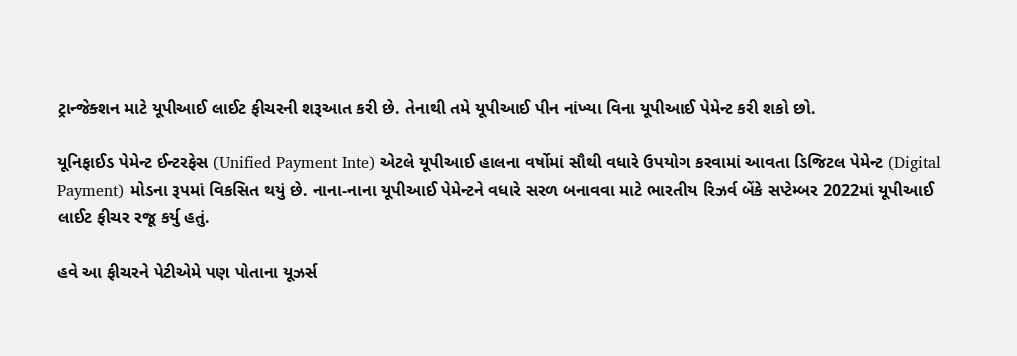ટ્રાન્જેક્શન માટે યૂપીઆઈ લાઈટ ફીચરની શરૂઆત કરી છે. તેનાથી તમે યૂપીઆઈ પીન નાંખ્યા વિના યૂપીઆઈ પેમેન્ટ કરી શકો છો.

યૂનિફાઈડ પેમેન્ટ ઈન્ટરફેસ (Unified Payment Inte) એટલે યૂપીઆઈ હાલના વર્ષોમાં સૌથી વધારે ઉપયોગ કરવામાં આવતા ડિજિટલ પેમેન્ટ (Digital Payment) મોડના રૂપમાં વિકસિત થયું છે. નાના-નાના યૂપીઆઈ પેમેન્ટને વધારે સરળ બનાવવા માટે ભારતીય રિઝર્વ બેંકે સપ્ટેમ્બર 2022માં યૂપીઆઈ લાઈટ ફીચર રજૂ કર્યુ હતું.

હવે આ ફીચરને પેટીએમે પણ પોતાના યૂઝર્સ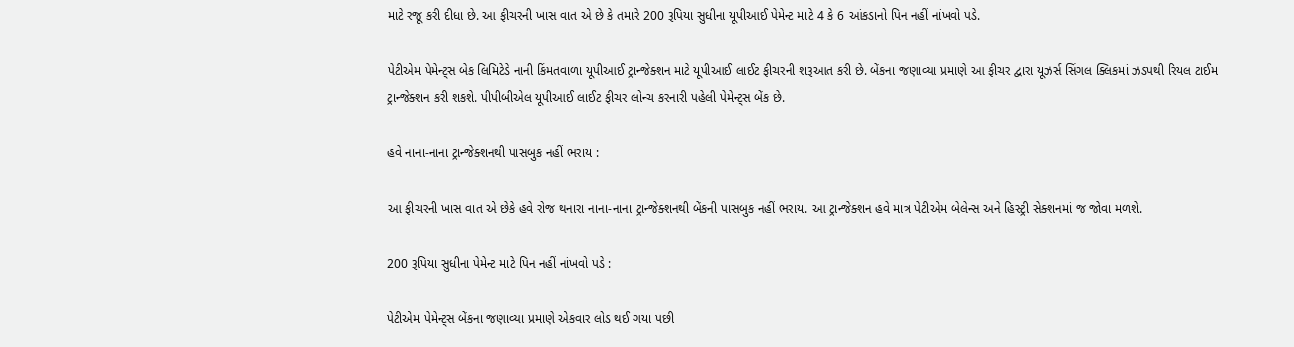માટે રજૂ કરી દીધા છે. આ ફીચરની ખાસ વાત એ છે કે તમારે 200 રૂપિયા સુધીના યૂપીઆઈ પેમેન્ટ માટે 4 કે 6 આંકડાનો પિન નહીં નાંખવો પડે.

પેટીએમ પેમેન્ટ્સ બેક લિમિટેડે નાની કિંમતવાળા યૂપીઆઈ ટ્રાન્જેક્શન માટે યૂપીઆઈ લાઈટ ફીચરની શરૂઆત કરી છે. બેંકના જણાવ્યા પ્રમાણે આ ફીચર દ્વારા યૂઝર્સ સિંગલ ક્લિકમાં ઝડપથી રિયલ ટાઈમ ટ્રાન્જેક્શન કરી શકશે. પીપીબીએલ યૂપીઆઈ લાઈટ ફીચર લોન્ચ કરનારી પહેલી પેમેન્ટ્સ બેંક છે.

હવે નાના-નાના ટ્રાન્જેક્શનથી પાસબુક નહીં ભરાય :

આ ફીચરની ખાસ વાત એ છેકે હવે રોજ થનારા નાના-નાના ટ્રાન્જેક્શનથી બેંકની પાસબુક નહીં ભરાય. આ ટ્રાન્જેક્શન હવે માત્ર પેટીએમ બેલેન્સ અને હિસ્ટ્રી સેક્શનમાં જ જોવા મળશે.

200 રૂપિયા સુધીના પેમેન્ટ માટે પિન નહીં નાંખવો પડે :

પેટીએમ પેમેન્ટ્સ બેંકના જણાવ્યા પ્રમાણે એકવાર લોડ થઈ ગયા પછી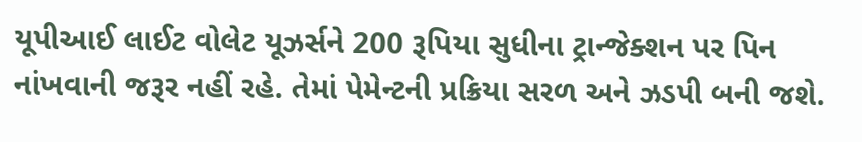યૂપીઆઈ લાઈટ વોલેટ યૂઝર્સને 200 રૂપિયા સુધીના ટ્રાન્જેક્શન પર પિન નાંખવાની જરૂર નહીં રહે. તેમાં પેમેન્ટની પ્રક્રિયા સરળ અને ઝડપી બની જશે.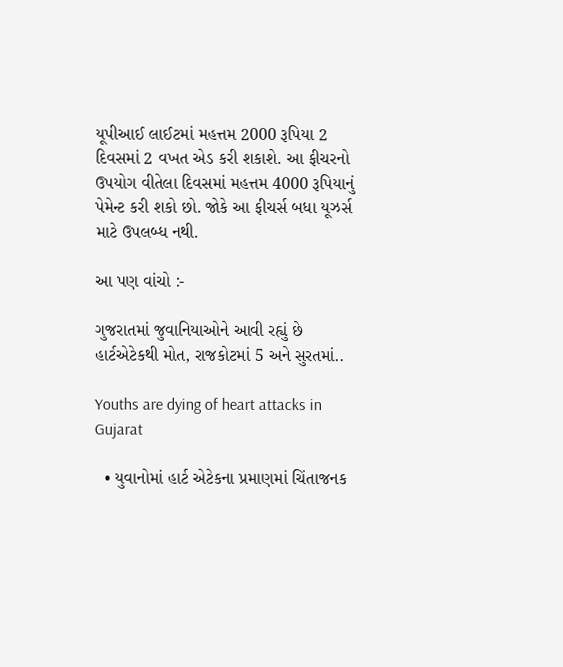યૂપીઆઈ લાઈટમાં મહત્તમ 2000 રૂપિયા 2 દિવસમાં 2 વખત એડ કરી શકાશે. આ ફીચરનો ઉપયોગ વીતેલા દિવસમાં મહત્તમ 4000 રૂપિયાનું પેમેન્ટ કરી શકો છો. જોકે આ ફીચર્સ બધા યૂઝર્સ માટે ઉપલબ્ધ નથી.

આ પણ વાંચો :-

ગુજરાતમાં જુવાનિયાઓને આવી રહ્યું છે હાર્ટએટેકથી મોત, રાજકોટમાં 5 અને સુરતમાં..

Youths are dying of heart attacks in Gujarat

  • યુવાનોમાં હાર્ટ એટેકના પ્રમાણમાં ચિંતાજનક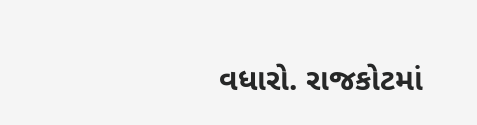વધારો. રાજકોટમાં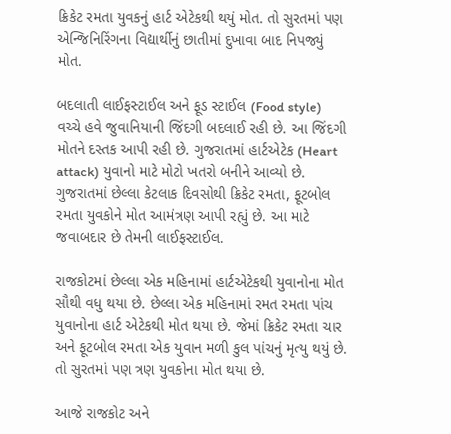ક્રિકેટ રમતા યુવકનું હાર્ટ એટેકથી થયું મોત. તો સુરતમાં પણ એન્જિનિરિંગના વિદ્યાર્થીનું છાતીમાં દુખાવા બાદ નિપજ્યું મોત.

બદલાતી લાઈફસ્ટાઈલ અને ફૂડ સ્ટાઈલ (Food style) વચ્ચે હવે જુવાનિયાની જિંદગી બદલાઈ રહી છે. આ જિંદગી મોતને દસ્તક આપી રહી છે. ગુજરાતમાં હાર્ટએટેક (Heart attack) યુવાનો માટે મોટો ખતરો બનીને આવ્યો છે. ગુજરાતમાં છેલ્લા કેટલાક દિવસોથી ક્રિકેટ રમતા, ફૂટબોલ રમતા યુવકોને મોત આમંત્રણ આપી રહ્યું છે. આ માટે જવાબદાર છે તેમની લાઈફસ્ટાઈલ.

રાજકોટમાં છેલ્લા એક મહિનામાં હાર્ટએટેકથી યુવાનોના મોત સૌથી વધુ થયા છે. છેલ્લા એક મહિનામાં રમત રમતા પાંચ યુવાનોના હાર્ટ એટેકથી મોત થયા છે. જેમાં ક્રિકેટ રમતા ચાર અને ફૂટબોલ રમતા એક યુવાન મળી કુલ પાંચનું મૃત્યુ થયું છે. તો સુરતમાં પણ ત્રણ યુવકોના મોત થયા છે.

આજે રાજકોટ અને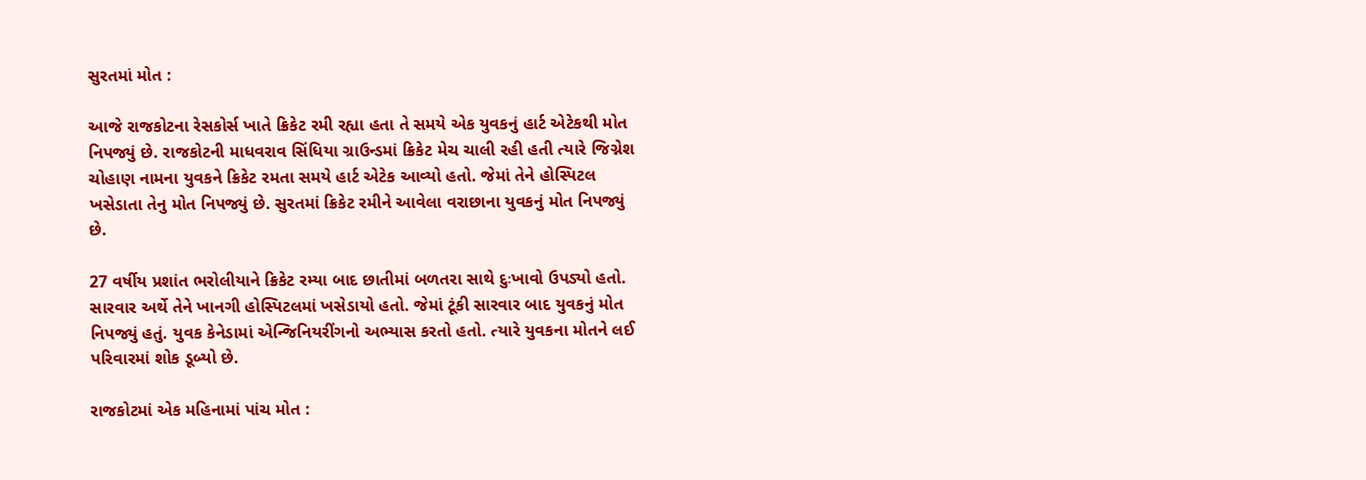સુરતમાં મોત :

આજે રાજકોટના રેસકોર્સ ખાતે ક્રિકેટ રમી રહ્યા હતા તે સમયે એક યુવકનું હાર્ટ એટેકથી મોત નિપજ્યું છે. રાજકોટની માધવરાવ સિંધિયા ગ્રાઉન્ડમાં ક્રિકેટ મેચ ચાલી રહી હતી ત્યારે જિગ્નેશ ચોહાણ નામના યુવકને ક્રિકેટ રમતા સમયે હાર્ટ એટેક આવ્યો હતો. જેમાં તેને હોસ્પિટલ ખસેડાતા તેનુ મોત નિપજ્યું છે. સુરતમાં ક્રિકેટ રમીને આવેલા વરાછાના યુવકનું મોત નિપજ્યું છે.

27 વર્ષીય પ્રશાંત ભરોલીયાને ક્રિકેટ રમ્યા બાદ છાતીમાં બળતરા સાથે દુઃખાવો ઉપડ્યો હતો. સારવાર અર્થે તેને ખાનગી હોસ્પિટલમાં ખસેડાયો હતો. જેમાં ટૂંકી સારવાર બાદ યુવકનું મોત નિપજ્યું હતું. યુવક કેનેડામાં એન્જિનિયરીંગનો અભ્યાસ કરતો હતો. ત્યારે યુવકના મોતને લઈ પરિવારમાં શોક ડૂબ્યો છે.

રાજકોટમાં એક મહિનામાં પાંચ મોત :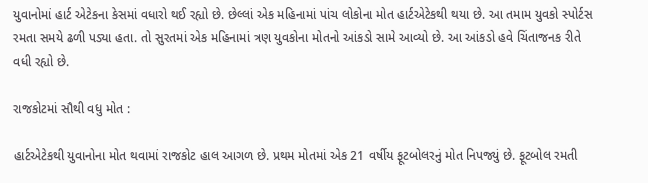યુવાનોમાં હાર્ટ એટેકના કેસમાં વધારો થઈ રહ્યો છે. છેલ્લાં એક મહિનામાં પાંચ લોકોના મોત હાર્ટએટેકથી થયા છે. આ તમામ યુવકો સ્પોર્ટસ રમતા સમયે ઢળી પડ્યા હતા. તો સુરતમાં એક મહિનામાં ત્રણ યુવકોના મોતનો આંકડો સામે આવ્યો છે. આ આંકડો હવે ચિંતાજનક રીતે વધી રહ્યો છે.

રાજકોટમાં સૌથી વધુ મોત :

હાર્ટએટેકથી યુવાનોના મોત થવામાં રાજકોટ હાલ આગળ છે. પ્રથમ મોતમાં એક 21 વર્ષીય ફૂટબોલરનું મોત નિપજ્યું છે. ફૂટબોલ રમતી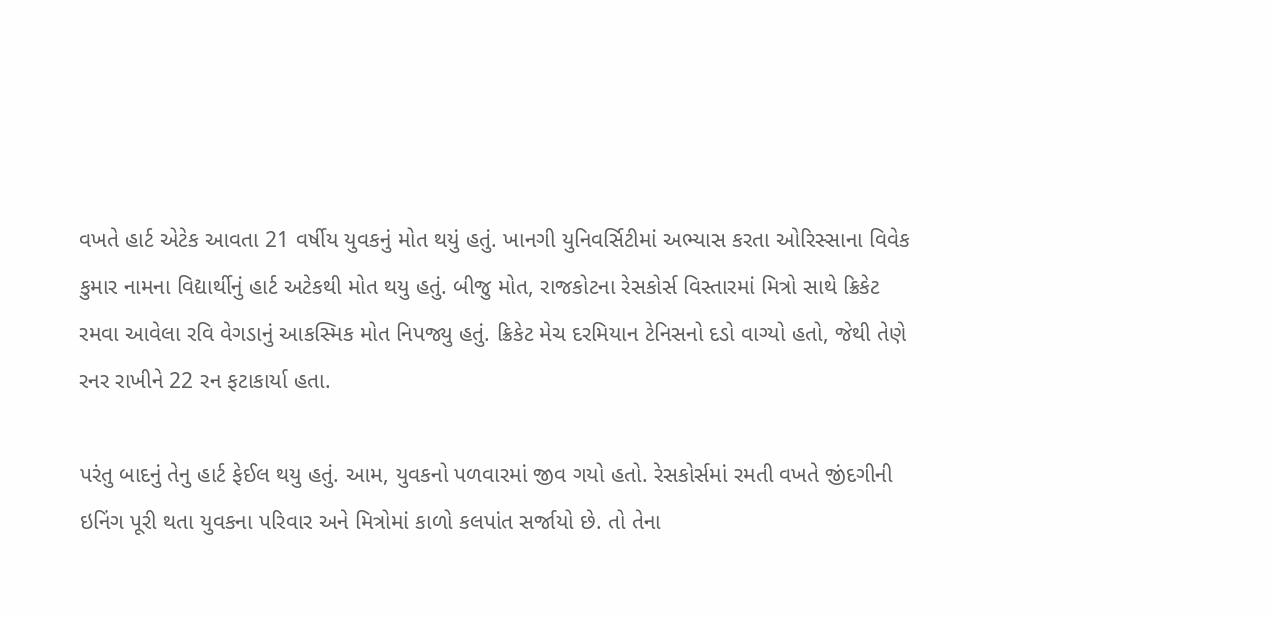વખતે હાર્ટ એટેક આવતા 21 વર્ષીય યુવકનું મોત થયું હતું. ખાનગી યુનિવર્સિટીમાં અભ્યાસ કરતા ઓરિસ્સાના વિવેક કુમાર નામના વિદ્યાર્થીનું હાર્ટ અટેકથી મોત થયુ હતું. બીજુ મોત, રાજકોટના રેસકોર્સ વિસ્તારમાં મિત્રો સાથે ક્રિકેટ રમવા આવેલા રવિ વેગડાનું આકસ્મિક મોત નિપજ્યુ હતું. ક્રિકેટ મેચ દરમિયાન ટેનિસનો દડો વાગ્યો હતો, જેથી તેણે રનર રાખીને 22 રન ફટાકાર્યા હતા.

પરંતુ બાદનું તેનુ હાર્ટ ફેઈલ થયુ હતું. આમ, યુવકનો પળવારમાં જીવ ગયો હતો. રેસકોર્સમાં રમતી વખતે જીંદગીની ઇનિંગ પૂરી થતા યુવકના પરિવાર અને મિત્રોમાં કાળો કલપાંત સર્જાયો છે. તો તેના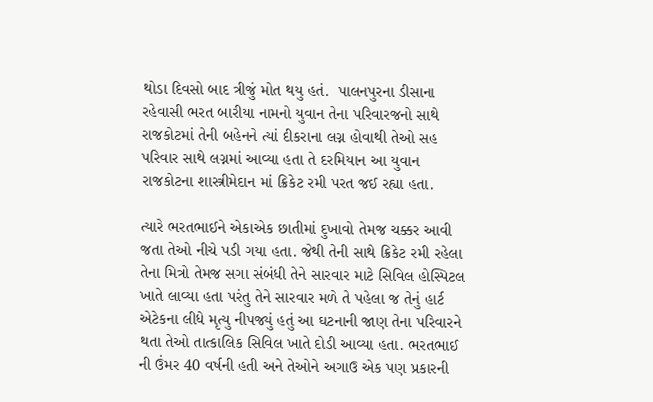થોડા દિવસો બાદ ત્રીજું મોત થયુ હતં.  પાલનપુરના ડીસાના રહેવાસી ભરત બારીયા નામનો યુવાન તેના પરિવારજનો સાથે રાજકોટમાં તેની બહેનને ત્યાં દીકરાના લગ્ન હોવાથી તેઓ સહ પરિવાર સાથે લગ્નમાં આવ્યા હતા તે દરમિયાન આ યુવાન રાજકોટના શાસ્ત્રીમેદાન માં ક્રિકેટ રમી પરત જઈ રહ્યા હતા.

ત્યારે ભરતભાઈને એકાએક છાતીમાં દુખાવો તેમજ ચક્કર આવી જતા તેઓ નીચે પડી ગયા હતા. જેથી તેની સાથે ક્રિકેટ રમી રહેલા તેના મિત્રો તેમજ સગા સંબંધી તેને સારવાર માટે સિવિલ હોસ્પિટલ ખાતે લાવ્યા હતા પરંતુ તેને સારવાર મળે તે પહેલા જ તેનું હાર્ટ એટેકના લીધે મૃત્યુ નીપજ્યું હતું આ ઘટનાની જાણ તેના પરિવારને થતા તેઓ તાત્કાલિક સિવિલ ખાતે દોડી આવ્યા હતા. ભરતભાઈ ની ઉંમર 40 વર્ષની હતી અને તેઓને અગાઉ એક પણ પ્રકારની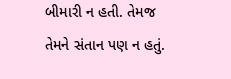બીમારી ન હતી. તેમજ તેમને સંતાન પણ ન હતું.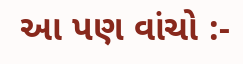આ પણ વાંચો :-